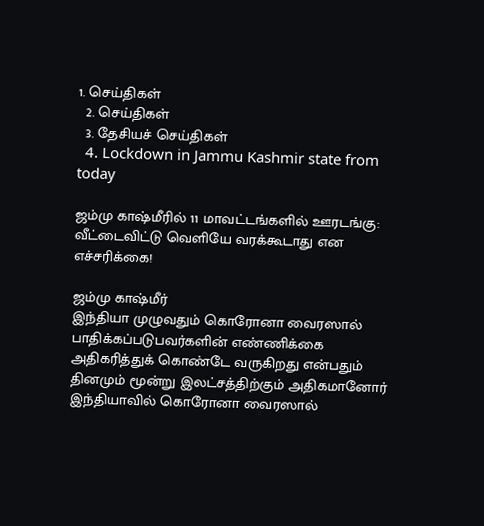1. செய்திகள்
  2. செய்திகள்
  3. தேசியச் செய்திகள்
  4. Lockdown in Jammu Kashmir state from today

ஜம்மு காஷ்மீரில் 11 மாவட்டங்களில் ஊரடங்கு: வீட்டைவிட்டு வெளியே வரக்கூடாது என எச்சரிக்கை!

ஜம்மு காஷ்மீர்
இந்தியா முழுவதும் கொரோனா வைரஸால் பாதிக்கப்படுபவர்களின் எண்ணிக்கை அதிகரித்துக் கொண்டே வருகிறது என்பதும் தினமும் மூன்று இலட்சத்திற்கும் அதிகமானோர் இந்தியாவில் கொரோனா வைரஸால்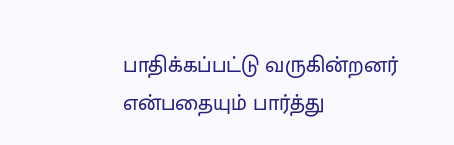பாதிக்கப்பட்டு வருகின்றனர் என்பதையும் பார்த்து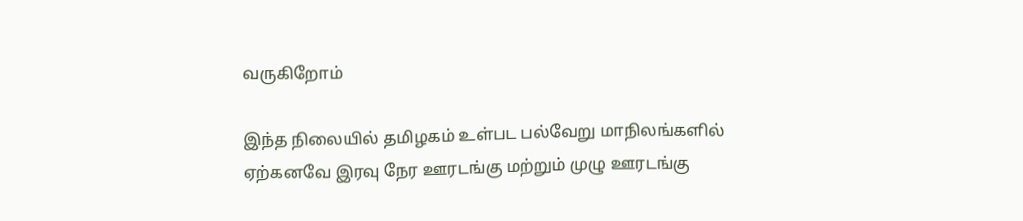வருகிறோம்

இந்த நிலையில் தமிழகம் உள்பட பல்வேறு மாநிலங்களில் ஏற்கனவே இரவு நேர ஊரடங்கு மற்றும் முழு ஊரடங்கு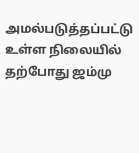அமல்படுத்தப்பட்டு உள்ள நிலையில் தற்போது ஜம்மு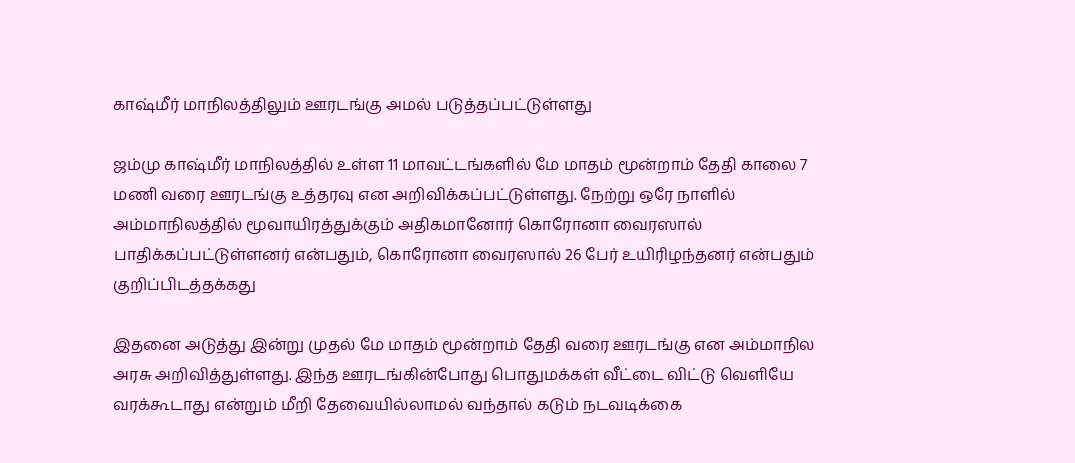காஷ்மீர் மாநிலத்திலும் ஊரடங்கு அமல் படுத்தப்பட்டுள்ளது

ஜம்மு காஷ்மீர் மாநிலத்தில் உள்ள 11 மாவட்டங்களில் மே மாதம் மூன்றாம் தேதி காலை 7 மணி வரை ஊரடங்கு உத்தரவு என அறிவிக்கப்பட்டுள்ளது. நேற்று ஒரே நாளில் அம்மாநிலத்தில் மூவாயிரத்துக்கும் அதிகமானோர் கொரோனா வைரஸால் பாதிக்கப்பட்டுள்ளனர் என்பதும், கொரோனா வைரஸால் 26 பேர் உயிரிழந்தனர் என்பதும் குறிப்பிடத்தக்கது

இதனை அடுத்து இன்று முதல் மே மாதம் மூன்றாம் தேதி வரை ஊரடங்கு என அம்மாநில அரசு அறிவித்துள்ளது. இந்த ஊரடங்கின்போது பொதுமக்கள் வீட்டை விட்டு வெளியே வரக்கூடாது என்றும் மீறி தேவையில்லாமல் வந்தால் கடும் நடவடிக்கை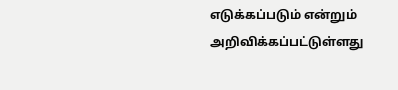எடுக்கப்படும் என்றும் அறிவிக்கப்பட்டுள்ளது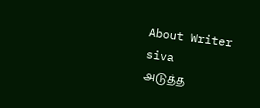About Writer
siva
அடுத்த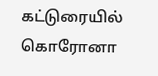கட்டுரையில்
கொரோனா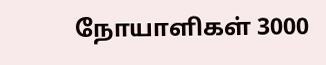நோயாளிகள் 3000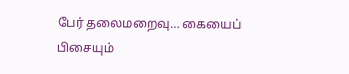பேர் தலைமறைவு… கையைப் பிசையும்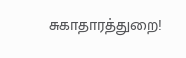சுகாதாரத்துறை!